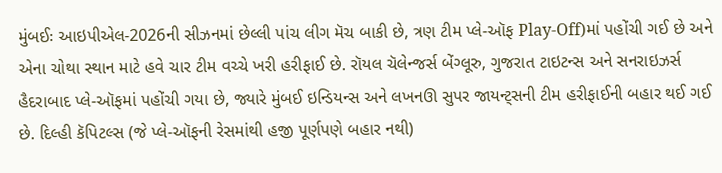મુંબઈઃ આઇપીએલ-2026ની સીઝનમાં છેલ્લી પાંચ લીગ મૅચ બાકી છે, ત્રણ ટીમ પ્લે-ઑફ Play-Off)માં પહોંચી ગઈ છે અને એના ચોથા સ્થાન માટે હવે ચાર ટીમ વચ્ચે ખરી હરીફાઈ છે. રૉયલ ચૅલેન્જર્સ બેંગ્લૂરુ, ગુજરાત ટાઇટન્સ અને સનરાઇઝર્સ હૈદરાબાદ પ્લે-ઑફમાં પહોંચી ગયા છે, જ્યારે મુંબઈ ઇન્ડિયન્સ અને લખનઊ સુપર જાયન્ટ્સની ટીમ હરીફાઈની બહાર થઈ ગઈ છે. દિલ્હી કૅપિટલ્સ (જે પ્લે-ઑફની રેસમાંથી હજી પૂર્ણપણે બહાર નથી)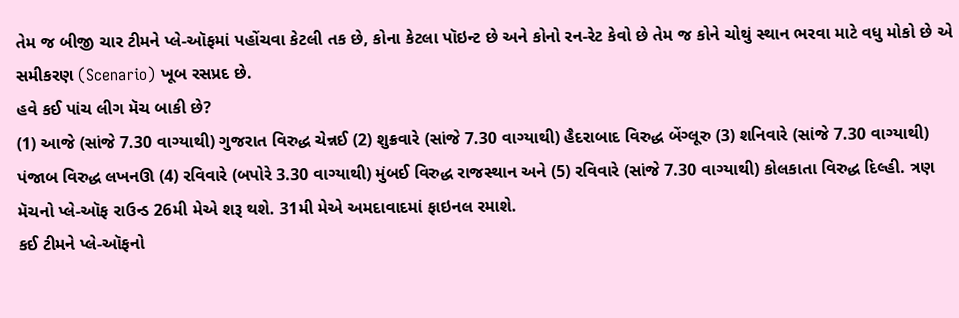તેમ જ બીજી ચાર ટીમને પ્લે-ઑફમાં પહોંચવા કેટલી તક છે, કોના કેટલા પૉઇન્ટ છે અને કોનો રન-રેટ કેવો છે તેમ જ કોને ચોથું સ્થાન ભરવા માટે વધુ મોકો છે એ સમીકરણ (Scenario) ખૂબ રસપ્રદ છે.
હવે કઈ પાંચ લીગ મૅચ બાકી છે?
(1) આજે (સાંજે 7.30 વાગ્યાથી) ગુજરાત વિરુદ્ધ ચેન્નઈ (2) શુક્રવારે (સાંજે 7.30 વાગ્યાથી) હૈદરાબાદ વિરુદ્ધ બેંગ્લૂરુ (3) શનિવારે (સાંજે 7.30 વાગ્યાથી) પંજાબ વિરુદ્ધ લખનઊ (4) રવિવારે (બપોરે 3.30 વાગ્યાથી) મુંબઈ વિરુદ્ધ રાજસ્થાન અને (5) રવિવારે (સાંજે 7.30 વાગ્યાથી) કોલકાતા વિરુદ્ધ દિલ્હી. ત્રણ મૅચનો પ્લે-ઑફ રાઉન્ડ 26મી મેએ શરૂ થશે. 31મી મેએ અમદાવાદમાં ફાઇનલ રમાશે.
કઈ ટીમને પ્લે-ઑફનો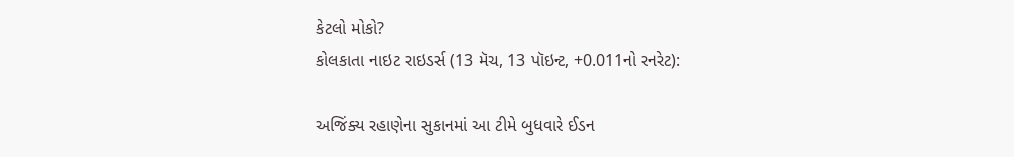કેટલો મોકો?
કોલકાતા નાઇટ રાઇડર્સ (13 મૅચ, 13 પૉઇન્ટ, +0.011નો રનરેટ):

અજિંક્ય રહાણેના સુકાનમાં આ ટીમે બુધવારે ઈડન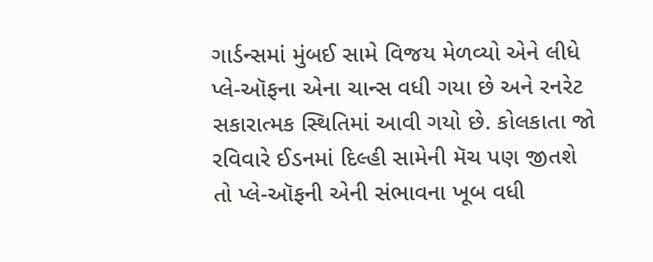ગાર્ડન્સમાં મુંબઈ સામે વિજય મેળવ્યો એને લીધે પ્લે-ઑફના એના ચાન્સ વધી ગયા છે અને રનરેટ સકારાત્મક સ્થિતિમાં આવી ગયો છે. કોલકાતા જો રવિવારે ઈડનમાં દિલ્હી સામેની મૅચ પણ જીતશે તો પ્લે-ઑફની એની સંભાવના ખૂબ વધી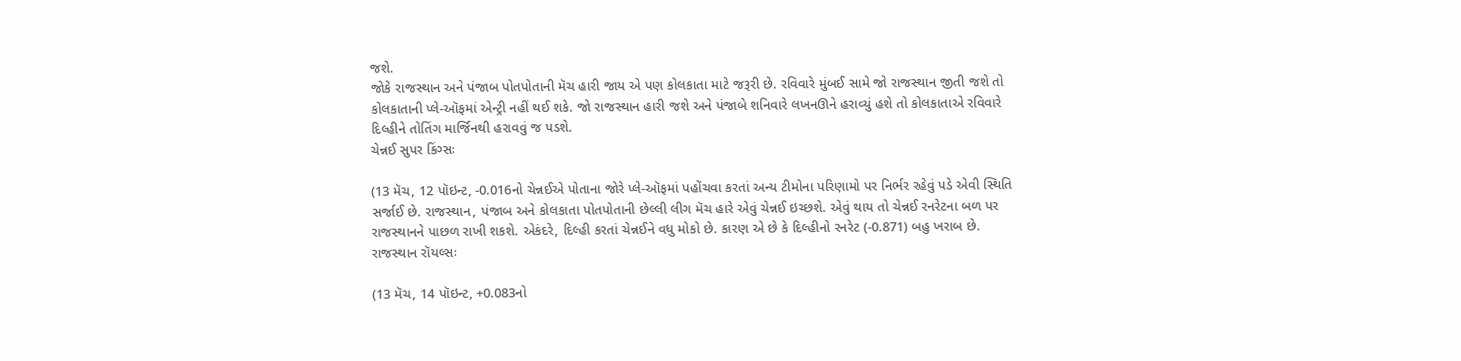જશે.
જોકે રાજસ્થાન અને પંજાબ પોતપોતાની મૅચ હારી જાય એ પણ કોલકાતા માટે જરૂરી છે. રવિવારે મુંબઈ સામે જો રાજસ્થાન જીતી જશે તો કોલકાતાની પ્લે-ઑફમાં એન્ટ્રી નહીં થઈ શકે. જો રાજસ્થાન હારી જશે અને પંજાબે શનિવારે લખનઊને હરાવ્યું હશે તો કોલકાતાએ રવિવારે દિલ્હીને તોતિંગ માર્જિનથી હરાવવું જ પડશે.
ચેન્નઈ સુપર કિંગ્સઃ

(13 મૅચ, 12 પૉઇન્ટ, -0.016નો ચેન્નઈએ પોતાના જોરે પ્લે-ઑફમાં પહોંચવા કરતાં અન્ય ટીમોના પરિણામો પર નિર્ભર રહેવું પડે એવી સ્થિતિ સર્જાઈ છે. રાજસ્થાન, પંજાબ અને કોલકાતા પોતપોતાની છેલ્લી લીગ મૅચ હારે એવું ચેન્નઈ ઇચ્છશે. એવું થાય તો ચેન્નઈ રનરેટના બળ પર રાજસ્થાનને પાછળ રાખી શકશે. એકંદરે, દિલ્હી કરતાં ચેન્નઈને વધુ મોકો છે. કારણ એ છે કે દિલ્હીનો રનરેટ (-0.871) બહુ ખરાબ છે.
રાજસ્થાન રૉયલ્સઃ

(13 મૅચ, 14 પૉઇન્ટ, +0.083નો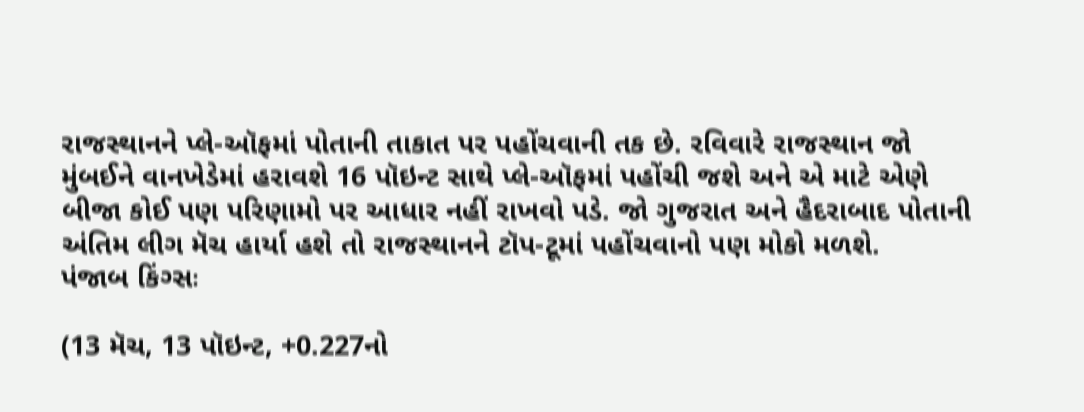રાજસ્થાનને પ્લે-ઑફમાં પોતાની તાકાત પર પહોંચવાની તક છે. રવિવારે રાજસ્થાન જો મુંબઈને વાનખેડેમાં હરાવશે 16 પૉઇન્ટ સાથે પ્લે-ઑફમાં પહોંચી જશે અને એ માટે એણે બીજા કોઈ પણ પરિણામો પર આધાર નહીં રાખવો પડે. જો ગુજરાત અને હૈદરાબાદ પોતાની અંતિમ લીગ મૅચ હાર્યા હશે તો રાજસ્થાનને ટૉપ-ટૂમાં પહોંચવાનો પણ મોકો મળશે.
પંજાબ કિંગ્સઃ

(13 મૅચ, 13 પૉઇન્ટ, +0.227નો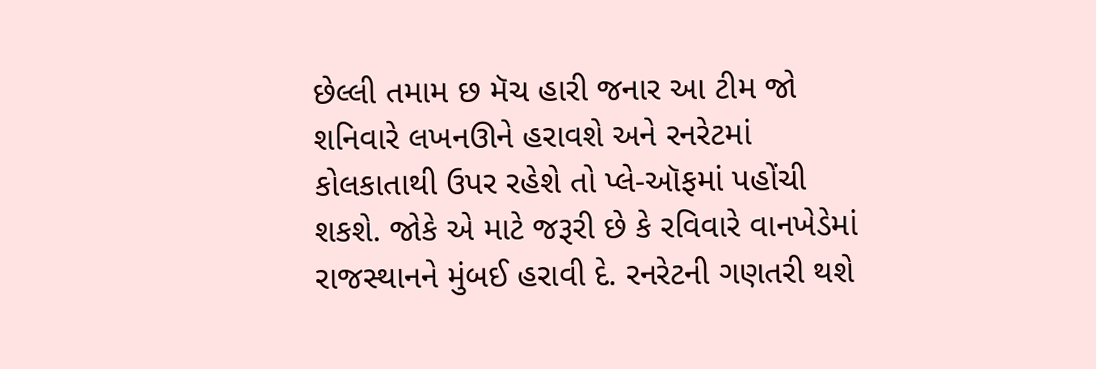છેલ્લી તમામ છ મૅચ હારી જનાર આ ટીમ જો શનિવારે લખનઊને હરાવશે અને રનરેટમાં કોલકાતાથી ઉપર રહેશે તો પ્લે-ઑફમાં પહોંચી શકશે. જોકે એ માટે જરૂરી છે કે રવિવારે વાનખેડેમાં રાજસ્થાનને મુંબઈ હરાવી દે. રનરેટની ગણતરી થશે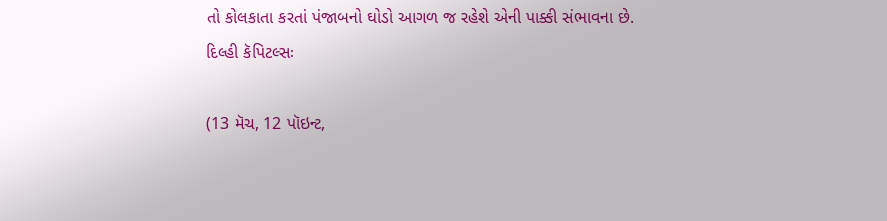તો કોલકાતા કરતાં પંજાબનો ઘોડો આગળ જ રહેશે એની પાક્કી સંભાવના છે.
દિલ્હી કૅપિટલ્સઃ

(13 મૅચ, 12 પૉઇન્ટ,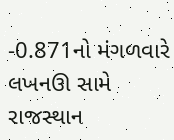-0.871નો મંગળવારે લખનઊ સામે રાજસ્થાન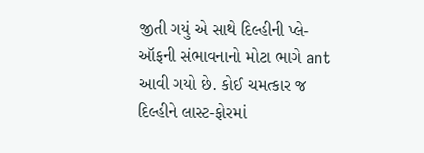જીતી ગયું એ સાથે દિલ્હીની પ્લે-ઑફની સંભાવનાનો મોટા ભાગે ant આવી ગયો છે. કોઈ ચમત્કાર જ દિલ્હીને લાસ્ટ-ફોરમાં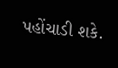પહોંચાડી શકે.